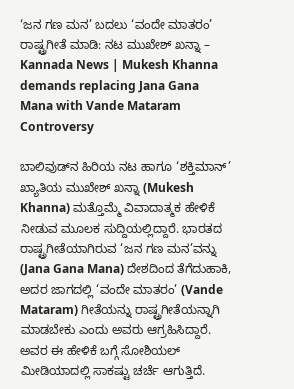‘ಜನ ಗಣ ಮನ’ ಬದಲು ‘ವಂದೇ ಮಾತರಂ’ ರಾಷ್ಟ್ರಗೀತೆ ಮಾಡಿ: ನಟ ಮುಖೇಶ್ ಖನ್ನಾ – Kannada News | Mukesh Khanna demands replacing Jana Gana Mana with Vande Mataram Controversy

ಬಾಲಿವುಡ್‌ನ ಹಿರಿಯ ನಟ ಹಾಗೂ ‘ಶಕ್ತಿಮಾನ್’ ಖ್ಯಾತಿಯ ಮುಖೇಶ್ ಖನ್ನಾ (Mukesh Khanna) ಮತ್ತೊಮ್ಮೆ ವಿವಾದಾತ್ಮಕ ಹೇಳಿಕೆ ನೀಡುವ ಮೂಲಕ ಸುದ್ದಿಯಲ್ಲಿದ್ದಾರೆ. ಭಾರತದ ರಾಷ್ಟ್ರಗೀತೆಯಾಗಿರುವ ‘ಜನ ಗಣ ಮನ’ವನ್ನು (Jana Gana Mana) ದೇಶದಿಂದ ತೆಗೆದುಹಾಕಿ, ಅದರ ಜಾಗದಲ್ಲಿ ‘ವಂದೇ ಮಾತರಂ’ (Vande Mataram) ಗೀತೆಯನ್ನು ರಾಷ್ಟ್ರಗೀತೆಯನ್ನಾಗಿ ಮಾಡಬೇಕು ಎಂದು ಅವರು ಆಗ್ರಹಿಸಿದ್ದಾರೆ. ಅವರ ಈ ಹೇಳಿಕೆ ಬಗ್ಗೆ ಸೋಶಿಯಲ್ ಮೀಡಿಯಾದಲ್ಲಿ ಸಾಕಷ್ಟು ಚರ್ಚೆ ಆಗುತ್ತಿದೆ.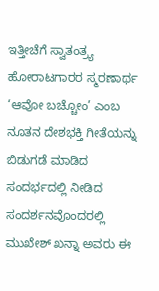ಇತ್ತೀಚೆಗೆ ಸ್ವಾತಂತ್ರ್ಯ ಹೋರಾಟಗಾರರ ಸ್ಮರಣಾರ್ಥ ‘ಆವೋ ಬಚ್ಚೋಂ’ ಎಂಬ ನೂತನ ದೇಶಭಕ್ತಿ ಗೀತೆಯನ್ನು ಬಿಡುಗಡೆ ಮಾಡಿದ ಸಂದರ್ಭದಲ್ಲಿ ನೀಡಿದ ಸಂದರ್ಶನವೊಂದರಲ್ಲಿ ಮುಖೇಶ್ ಖನ್ನಾ ಅವರು ಈ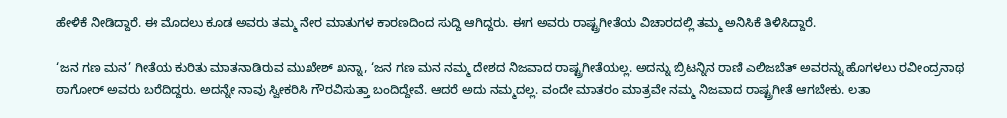ಹೇಳಿಕೆ ನೀಡಿದ್ದಾರೆ. ಈ ಮೊದಲು ಕೂಡ ಅವರು ತಮ್ಮ ನೇರ ಮಾತುಗಳ ಕಾರಣದಿಂದ ಸುದ್ದಿ ಆಗಿದ್ದರು. ಈಗ ಅವರು ರಾಷ್ಟ್ರಗೀತೆಯ ವಿಚಾರದಲ್ಲಿ ತಮ್ಮ ಅನಿಸಿಕೆ ತಿಳಿಸಿದ್ದಾರೆ.

‘ಜನ ಗಣ ಮನ’ ಗೀತೆಯ ಕುರಿತು ಮಾತನಾಡಿರುವ ಮುಖೇಶ್ ಖನ್ನಾ, ‘ಜನ ಗಣ ಮನ ನಮ್ಮ ದೇಶದ ನಿಜವಾದ ರಾಷ್ಟ್ರಗೀತೆಯಲ್ಲ. ಅದನ್ನು ಬ್ರಿಟನ್ನಿನ ರಾಣಿ ಎಲಿಜಬೆತ್ ಅವರನ್ನು ಹೊಗಳಲು ರವೀಂದ್ರನಾಥ ಠಾಗೋರ್ ಅವರು ಬರೆದಿದ್ದರು. ಅದನ್ನೇ ನಾವು ಸ್ವೀಕರಿಸಿ ಗೌರವಿಸುತ್ತಾ ಬಂದಿದ್ದೇವೆ. ಆದರೆ ಅದು ನಮ್ಮದಲ್ಲ. ವಂದೇ ಮಾತರಂ ಮಾತ್ರವೇ ನಮ್ಮ ನಿಜವಾದ ರಾಷ್ಟ್ರಗೀತೆ ಆಗಬೇಕು. ಲತಾ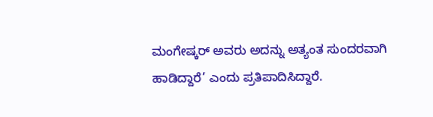ಮಂಗೇಷ್ಕರ್ ಅವರು ಅದನ್ನು ಅತ್ಯಂತ ಸುಂದರವಾಗಿ ಹಾಡಿದ್ದಾರೆ’ ಎಂದು ಪ್ರತಿಪಾದಿಸಿದ್ದಾರೆ.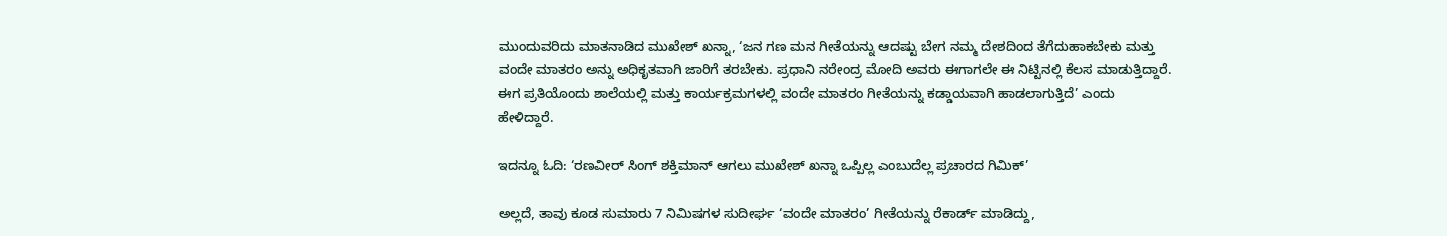ಮುಂದುವರಿದು ಮಾತನಾಡಿದ ಮುಖೇಶ್ ಖನ್ನಾ, ‘ಜನ ಗಣ ಮನ ಗೀತೆಯನ್ನು ಆದಷ್ಟು ಬೇಗ ನಮ್ಮ ದೇಶದಿಂದ ತೆಗೆದುಹಾಕಬೇಕು ಮತ್ತು ವಂದೇ ಮಾತರಂ ಅನ್ನು ಅಧಿಕೃತವಾಗಿ ಜಾರಿಗೆ ತರಬೇಕು. ಪ್ರಧಾನಿ ನರೇಂದ್ರ ಮೋದಿ ಅವರು ಈಗಾಗಲೇ ಈ ನಿಟ್ಟಿನಲ್ಲಿ ಕೆಲಸ ಮಾಡುತ್ತಿದ್ದಾರೆ. ಈಗ ಪ್ರತಿಯೊಂದು ಶಾಲೆಯಲ್ಲಿ ಮತ್ತು ಕಾರ್ಯಕ್ರಮಗಳಲ್ಲಿ ವಂದೇ ಮಾತರಂ ಗೀತೆಯನ್ನು ಕಡ್ಡಾಯವಾಗಿ ಹಾಡಲಾಗುತ್ತಿದೆ’ ಎಂದು ಹೇಳಿದ್ದಾರೆ.

ಇದನ್ನೂ ಓದಿ: ‘ರಣವೀರ್ ಸಿಂಗ್‌ ಶಕ್ತಿಮಾನ್ ಆಗಲು ಮುಖೇಶ್ ಖನ್ನಾ ಒಪ್ಪಿಲ್ಲ ಎಂಬುದೆಲ್ಲ ಪ್ರಚಾರದ ಗಿಮಿಕ್’

ಅಲ್ಲದೆ, ತಾವು ಕೂಡ ಸುಮಾರು 7 ನಿಮಿಷಗಳ ಸುದೀರ್ಘ ‘ವಂದೇ ಮಾತರಂ’ ಗೀತೆಯನ್ನು ರೆಕಾರ್ಡ್ ಮಾಡಿದ್ದು,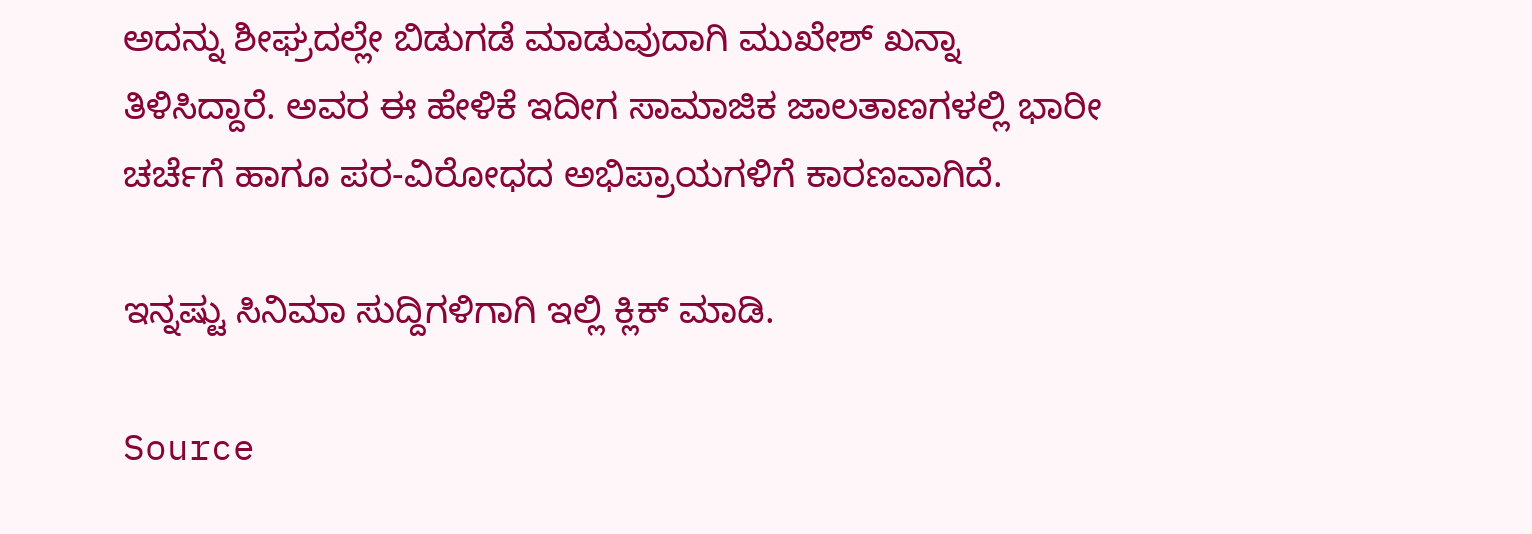ಅದನ್ನು ಶೀಘ್ರದಲ್ಲೇ ಬಿಡುಗಡೆ ಮಾಡುವುದಾಗಿ ಮುಖೇಶ್ ಖನ್ನಾ ತಿಳಿಸಿದ್ದಾರೆ. ಅವರ ಈ ಹೇಳಿಕೆ ಇದೀಗ ಸಾಮಾಜಿಕ ಜಾಲತಾಣಗಳಲ್ಲಿ ಭಾರೀ ಚರ್ಚೆಗೆ ಹಾಗೂ ಪರ-ವಿರೋಧದ ಅಭಿಪ್ರಾಯಗಳಿಗೆ ಕಾರಣವಾಗಿದೆ.

ಇನ್ನಷ್ಟು ಸಿನಿಮಾ ಸುದ್ದಿಗಳಿಗಾಗಿ ಇಲ್ಲಿ ಕ್ಲಿಕ್ ಮಾಡಿ.

Source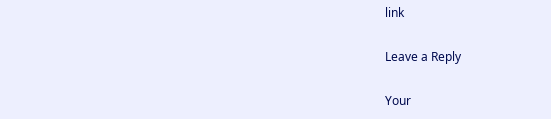link

Leave a Reply

Your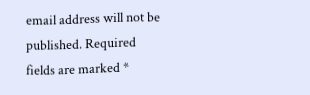email address will not be published. Required fields are marked *